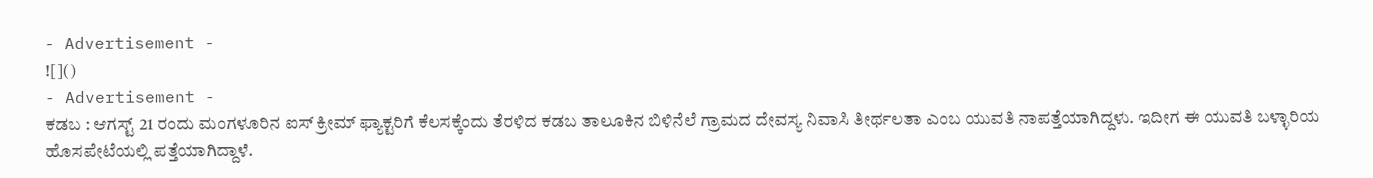- Advertisement -
![]()
- Advertisement -
ಕಡಬ : ಆಗಸ್ಟ್ 21 ರಂದು ಮಂಗಳೂರಿನ ಐಸ್ ಕ್ರೀಮ್ ಫ್ಯಾಕ್ಟರಿಗೆ ಕೆಲಸಕ್ಕೆಂದು ತೆರಳಿದ ಕಡಬ ತಾಲೂಕಿನ ಬಿಳಿನೆಲೆ ಗ್ರಾಮದ ದೇವಸ್ಯ ನಿವಾಸಿ ತೀರ್ಥಲತಾ ಎಂಬ ಯುವತಿ ನಾಪತ್ತೆಯಾಗಿದ್ದಳು. ಇದೀಗ ಈ ಯುವತಿ ಬಳ್ಳಾರಿಯ ಹೊಸಪೇಟೆಯಲ್ಲಿ ಪತ್ತೆಯಾಗಿದ್ದಾಳೆ.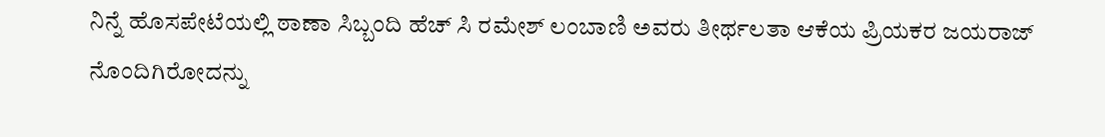ನಿನ್ನೆ ಹೊಸಪೇಟೆಯಲ್ಲಿ ಠಾಣಾ ಸಿಬ್ಬಂದಿ ಹೆಚ್ ಸಿ ರಮೇಶ್ ಲಂಬಾಣಿ ಅವರು ತೀರ್ಥಲತಾ ಆಕೆಯ ಪ್ರಿಯಕರ ಜಯರಾಜ್ ನೊಂದಿಗಿರೋದನ್ನು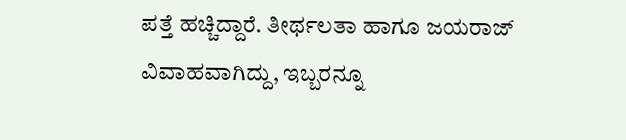ಪತ್ತೆ ಹಚ್ಚಿದ್ದಾರೆ. ತೀರ್ಥಲತಾ ಹಾಗೂ ಜಯರಾಜ್ ವಿವಾಹವಾಗಿದ್ದು, ಇಬ್ಬರನ್ನೂ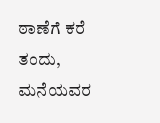ಠಾಣೆಗೆ ಕರೆ ತಂದು, ಮನೆಯವರ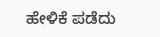ಹೇಳಿಕೆ ಪಡೆದು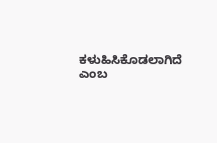ಕಳುಹಿಸಿಕೊಡಲಾಗಿದೆ ಎಂಬ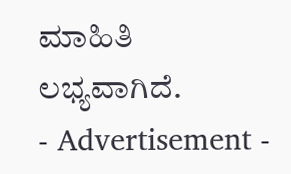ಮಾಹಿತಿ ಲಭ್ಯವಾಗಿದೆ.
- Advertisement -